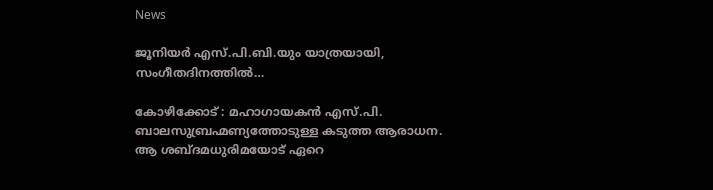News

ജൂനിയർ എസ്.പി.ബി.യും യാത്രയായി, സംഗീതദിനത്തിൽ…

കോഴിക്കോട് : മഹാഗായകൻ എസ്.പി. ബാലസുബ്രഹ്മണ്യത്തോടുള്ള കടുത്ത ആരാധന. ആ ശബ്ദമധുരിമയോട് ഏറെ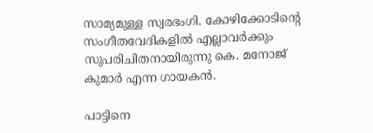സാമ്യമുള്ള സ്വരഭംഗി. കോഴിക്കോടിന്റെ സംഗീതവേദികളിൽ എല്ലാവർക്കും സുപരിചിതനായിരുന്നു കെ. മനോജ് കുമാർ എന്ന ഗായകൻ.

പാട്ടിനെ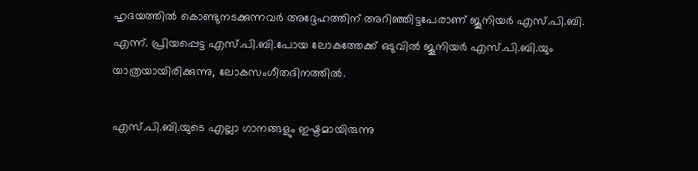ഹൃദയത്തിൽ കൊണ്ടുനടക്കുന്നവർ അദ്ദേഹത്തിന് അറിഞ്ഞിട്ടപേരാണ് ജൂനിയർ എസ്.പി.ബി. എന്ന്. പ്രിയപ്പെട്ട എസ്.പി.ബി.പോയ ലോകത്തേക്ക് ഒടുവിൽ ജൂനിയർ എസ്.പി.ബി.യും യാത്രയായിരിക്കുന്നു, ലോകസംഗീതദിനത്തിൽ.

എസ്.പി.ബി.യുടെ എല്ലാ ഗാനങ്ങളും ഇഷ്ടമായിരുന്നു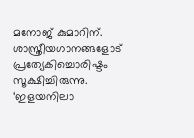മനോജ് കുമാറിന്. ശാസ്ത്രീയഗാനങ്ങളോട് പ്രത്യേകിച്ചൊരിഷ്ടം സൂക്ഷിച്ചിരുന്നു. ‘ഇളയനിലാ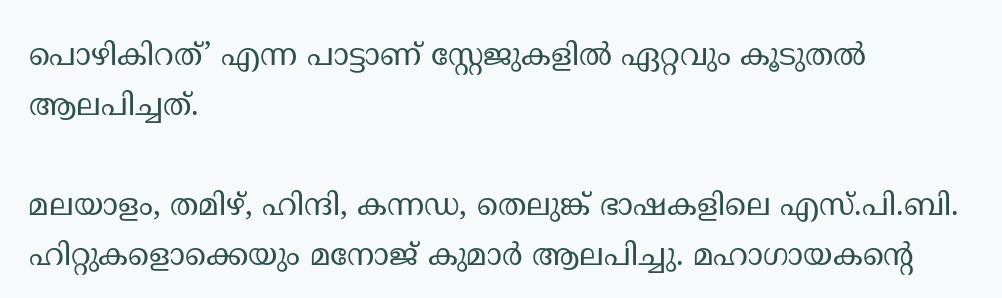പൊഴികിറത്’ എന്ന പാട്ടാണ് സ്റ്റേജുകളിൽ ഏറ്റവും കൂടുതൽ ആലപിച്ചത്.

മലയാളം, തമിഴ്, ഹിന്ദി, കന്നഡ, തെലുങ്ക് ഭാഷകളിലെ എസ്.പി.ബി. ഹിറ്റുകളൊക്കെയും മനോജ് കുമാർ ആലപിച്ചു. മഹാഗായകന്റെ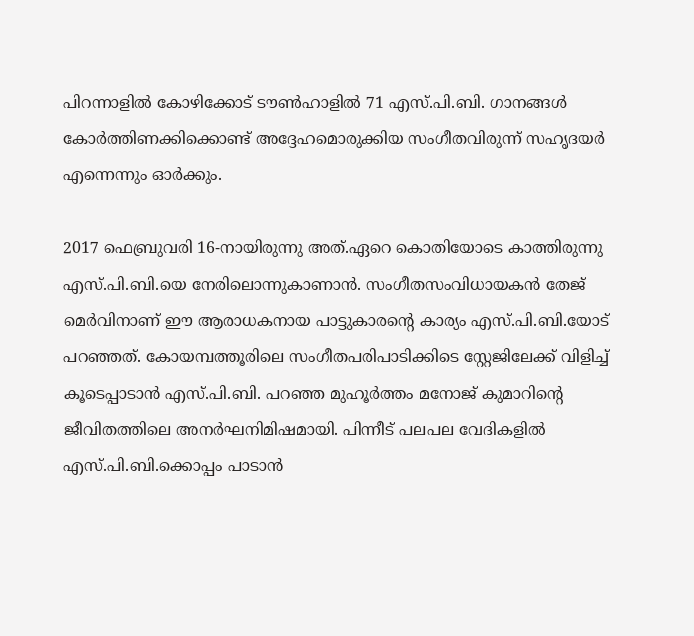പിറന്നാളിൽ കോഴിക്കോട് ടൗൺഹാളിൽ 71 എസ്.പി.ബി. ഗാനങ്ങൾ കോർത്തിണക്കിക്കൊണ്ട് അദ്ദേഹമൊരുക്കിയ സംഗീതവിരുന്ന് സഹൃദയർ എന്നെന്നും ഓർക്കും.

2017 ഫെബ്രുവരി 16-നായിരുന്നു അത്.ഏറെ കൊതിയോടെ കാത്തിരുന്നു എസ്.പി.ബി.യെ നേരിലൊന്നുകാണാൻ. സംഗീതസംവിധായകൻ തേജ് മെർവിനാണ് ഈ ആരാധകനായ പാട്ടുകാരന്റെ കാര്യം എസ്.പി.ബി.യോട് പറഞ്ഞത്. കോയമ്പത്തൂരിലെ സംഗീതപരിപാടിക്കിടെ സ്റ്റേജിലേക്ക് വിളിച്ച് കൂടെപ്പാടാൻ എസ്.പി.ബി. പറഞ്ഞ മുഹൂർത്തം മനോജ് കുമാറിന്റെ ജീവിതത്തിലെ അനർഘനിമിഷമായി. പിന്നീട് പലപല വേദികളിൽ എസ്.പി.ബി.ക്കൊപ്പം പാടാൻ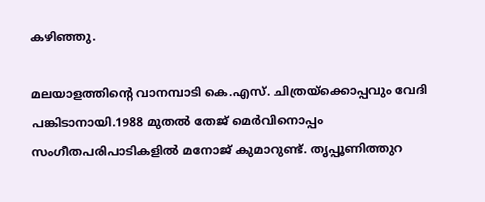കഴിഞ്ഞു.

മലയാളത്തിന്റെ വാനമ്പാടി കെ.എസ്. ചിത്രയ്ക്കൊപ്പവും വേദി പങ്കിടാനായി.1988 മുതൽ തേജ് മെർവിനൊപ്പം സംഗീതപരിപാടികളിൽ മനോജ് കുമാറുണ്ട്. തൃപ്പൂണിത്തുറ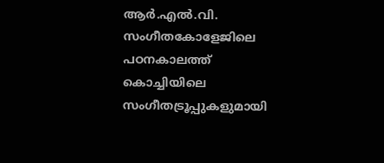ആർ.എൽ.വി. സംഗീതകോളേജിലെ പഠനകാലത്ത് കൊച്ചിയിലെ സംഗീതട്രൂപ്പുകളുമായി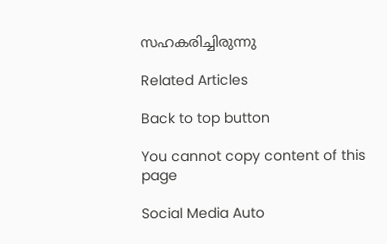സഹകരിച്ചിരുന്നു

Related Articles

Back to top button

You cannot copy content of this page

Social Media Auto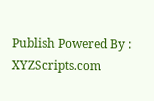Publish Powered By : XYZScripts.com